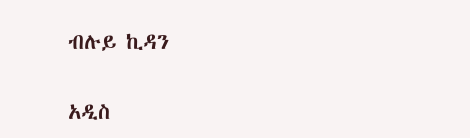ብሉይ ኪዳን

አዲስ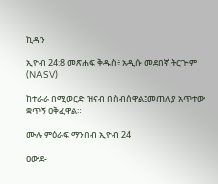ኪዳን

ኢዮብ 24:8 መጽሐፍ ቅዱስ፥ አዲሱ መደበኛ ትርጒም (NASV)

ከተራራ በሚወርድ ዝናብ በስብሰዋል፤መጠለያ አጥተው ቋጥኝ ዐቅፈዋል።

ሙሉ ምዕራፍ ማንበብ ኢዮብ 24

ዐውደ-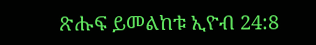ጽሑፍ ይመልከቱ ኢዮብ 24:8